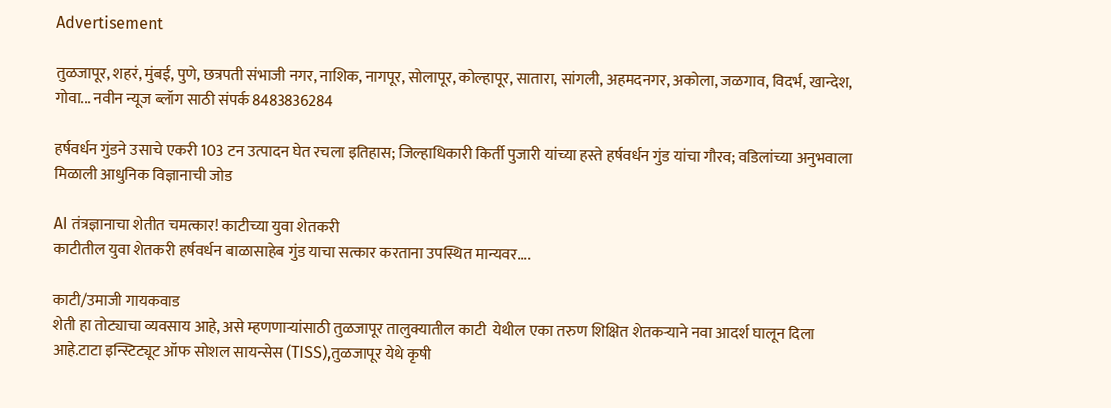Advertisement

तुळजापूर, शहरं, मुंबई, पुणे, छत्रपती संभाजी नगर, नाशिक, नागपूर, सोलापूर, कोल्हापूर, सातारा, सांगली, अहमदनगर, अकोला, जळगाव, विदर्भ, खान्देश, गोवा... नवीन न्यूज ब्लॉग साठी संपर्क 8483836284

हर्षवर्धन गुंडने उसाचे एकरी 103 टन उत्पादन घेत रचला इतिहास; जिल्हाधिकारी किर्ती पुजारी यांच्या हस्ते हर्षवर्धन गुंड यांचा गौरव; वडिलांच्या अनुभवाला मिळाली आधुनिक विज्ञानाची जोड

AI तंत्रज्ञानाचा शेतीत चमत्कार! काटीच्या युवा शेतकरी
काटीतील युवा शेतकरी हर्षवर्धन बाळासाहेब गुंड याचा सत्कार करताना उपस्थित मान्यवर....

काटी/उमाजी गायकवाड
शेती हा तोट्याचा व्यवसाय आहे, असे म्हणणाऱ्यांसाठी तुळजापूर तालुक्यातील काटी  येथील एका तरुण शिक्षित शेतकऱ्याने नवा आदर्श घालून दिला आहे.टाटा इन्स्टिट्यूट ऑफ सोशल सायन्सेस (TISS),तुळजापूर येथे कृषी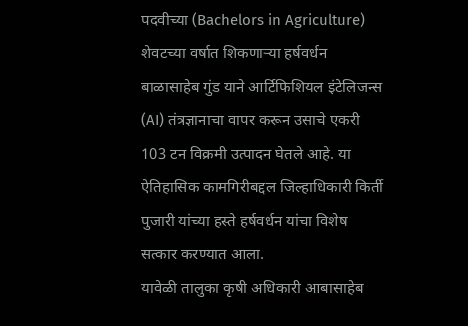पदवीच्या (Bachelors in Agriculture) शेवटच्या वर्षात शिकणाऱ्या हर्षवर्धन बाळासाहेब गुंड याने आर्टिफिशियल इंटेलिजन्स (AI) तंत्रज्ञानाचा वापर करून उसाचे एकरी 103 टन विक्रमी उत्पादन घेतले आहे. या ऐतिहासिक कामगिरीबद्दल जिल्हाधिकारी किर्ती पुजारी यांच्या हस्ते हर्षवर्धन यांचा विशेष सत्कार करण्यात आला.
यावेळी तालुका कृषी अधिकारी आबासाहेब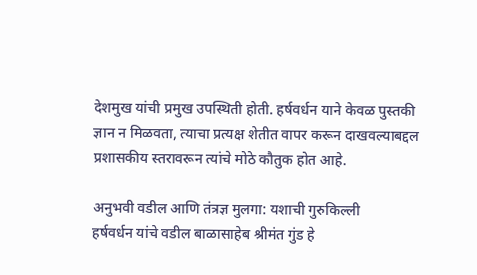देशमुख यांची प्रमुख उपस्थिती होती. हर्षवर्धन याने केवळ पुस्तकी ज्ञान न मिळवता, त्याचा प्रत्यक्ष शेतीत वापर करून दाखवल्याबद्दल प्रशासकीय स्तरावरून त्यांचे मोठे कौतुक होत आहे.

अनुभवी वडील आणि तंत्रज्ञ मुलगा: यशाची गुरुकिल्ली
हर्षवर्धन यांचे वडील बाळासाहेब श्रीमंत गुंड हे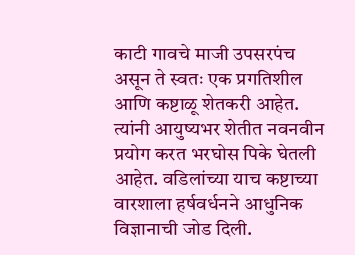काटी गावचे माजी उपसरपंच असून ते स्वतः एक प्रगतिशील आणि कष्टाळू शेतकरी आहेत. त्यांनी आयुष्यभर शेतीत नवनवीन प्रयोग करत भरघोस पिके घेतली आहेत. वडिलांच्या याच कष्टाच्या वारशाला हर्षवर्धनने आधुनिक विज्ञानाची जोड दिली.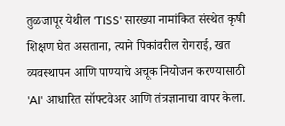तुळजापूर येथील 'TISS' सारख्या नामांकित संस्थेत कृषी शिक्षण घेत असताना, त्याने पिकांवरील रोगराई, खत व्यवस्थापन आणि पाण्याचे अचूक नियोजन करण्यासाठी 'AI' आधारित सॉफ्टवेअर आणि तंत्रज्ञानाचा वापर केला.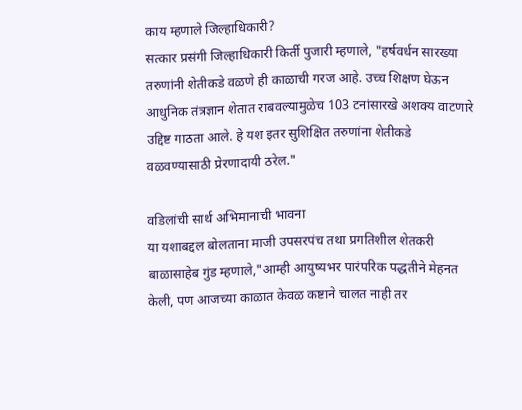काय म्हणाले जिल्हाधिकारी?
सत्कार प्रसंगी जिल्हाधिकारी किर्ती पुजारी म्हणाले, "हर्षवर्धन सारख्या तरुणांनी शेतीकडे वळणे ही काळाची गरज आहे. उच्च शिक्षण घेऊन आधुनिक तंत्रज्ञान शेतात राबवल्यामुळेच 103 टनांसारखे अशक्य वाटणारे उद्दिष्ट गाठता आले. हे यश इतर सुशिक्षित तरुणांना शेतीकडे वळवण्यासाठी प्रेरणादायी ठरेल."

वडिलांची सार्थ अभिमानाची भावना
या यशाबद्दल बोलताना माजी उपसरपंच तथा प्रगतिशील शेतकरी बाळासाहेब गुंड म्हणाले,"आम्ही आयुष्यभर पारंपरिक पद्धतीने मेहनत केली, पण आजच्या काळात केवळ कष्टाने चालत नाही तर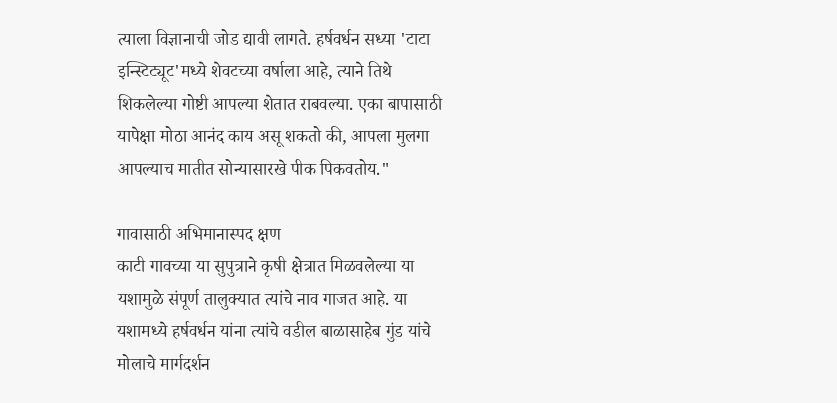त्याला विज्ञानाची जोड द्यावी लागते. हर्षवर्धन सध्या 'टाटा इन्स्टिट्यूट'मध्ये शेवटच्या वर्षाला आहे, त्याने तिथे शिकलेल्या गोष्टी आपल्या शेतात राबवल्या. एका बापासाठी यापेक्षा मोठा आनंद काय असू शकतो की, आपला मुलगा आपल्याच मातीत सोन्यासारखे पीक पिकवतोय."

गावासाठी अभिमानास्पद क्षण
काटी गावच्या या सुपुत्राने कृषी क्षेत्रात मिळवलेल्या या यशामुळे संपूर्ण तालुक्यात त्यांचे नाव गाजत आहे. या यशामध्ये हर्षवर्धन यांना त्यांचे वडील बाळासाहेब गुंड यांचे मोलाचे मार्गदर्शन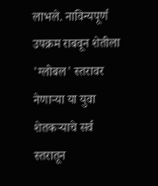लाभले. नाविन्यपूर्ण उपक्रम राबवून शेतीला 'ग्लोबल' स्तरावर नेणाऱ्या या युवा शेतकऱ्याचे सर्व स्तरातून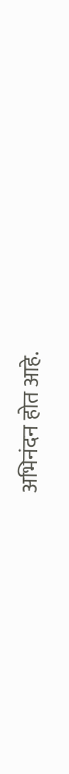अभिनंदन होत आहे.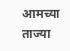आमच्या ताज्या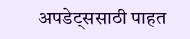अपडेट्ससाठी पाहत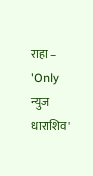राहा – 'Only न्युज धाराशिव'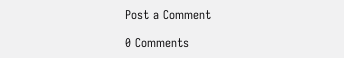Post a Comment

0 Comments